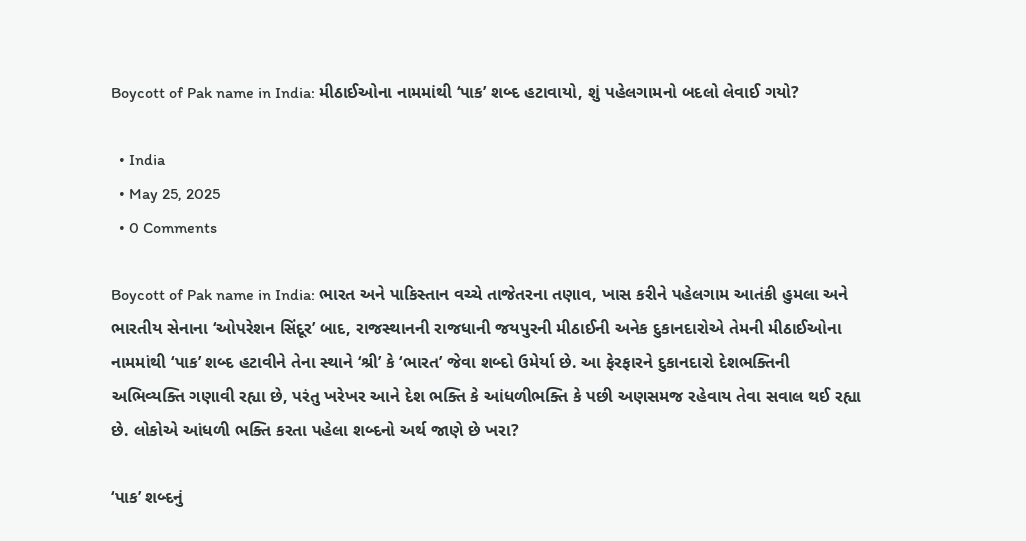Boycott of Pak name in India: મીઠાઈઓના નામમાંથી ‘પાક’ શબ્દ હટાવાયો, શું પહેલગામનો બદલો લેવાઈ ગયો?

  • India
  • May 25, 2025
  • 0 Comments

Boycott of Pak name in India: ભારત અને પાકિસ્તાન વચ્ચે તાજેતરના તણાવ, ખાસ કરીને પહેલગામ આતંકી હુમલા અને ભારતીય સેનાના ‘ઓપરેશન સિંદૂર’ બાદ, રાજસ્થાનની રાજધાની જયપુરની મીઠાઈની અનેક દુકાનદારોએ તેમની મીઠાઈઓના નામમાંથી ‘પાક’ શબ્દ હટાવીને તેના સ્થાને ‘શ્રી’ કે ‘ભારત’ જેવા શબ્દો ઉમેર્યા છે. આ ફેરફારને દુકાનદારો દેશભક્તિની અભિવ્યક્તિ ગણાવી રહ્યા છે, પરંતુ ખરેખર આને દેશ ભક્તિ કે આંધળીભક્તિ કે પછી અણસમજ રહેવાય તેવા સવાલ થઈ રહ્યા છે. લોકોએ આંધળી ભક્તિ કરતા પહેલા શબ્દનો અર્થ જાણે છે ખરા?

‘પાક’ શબ્દનું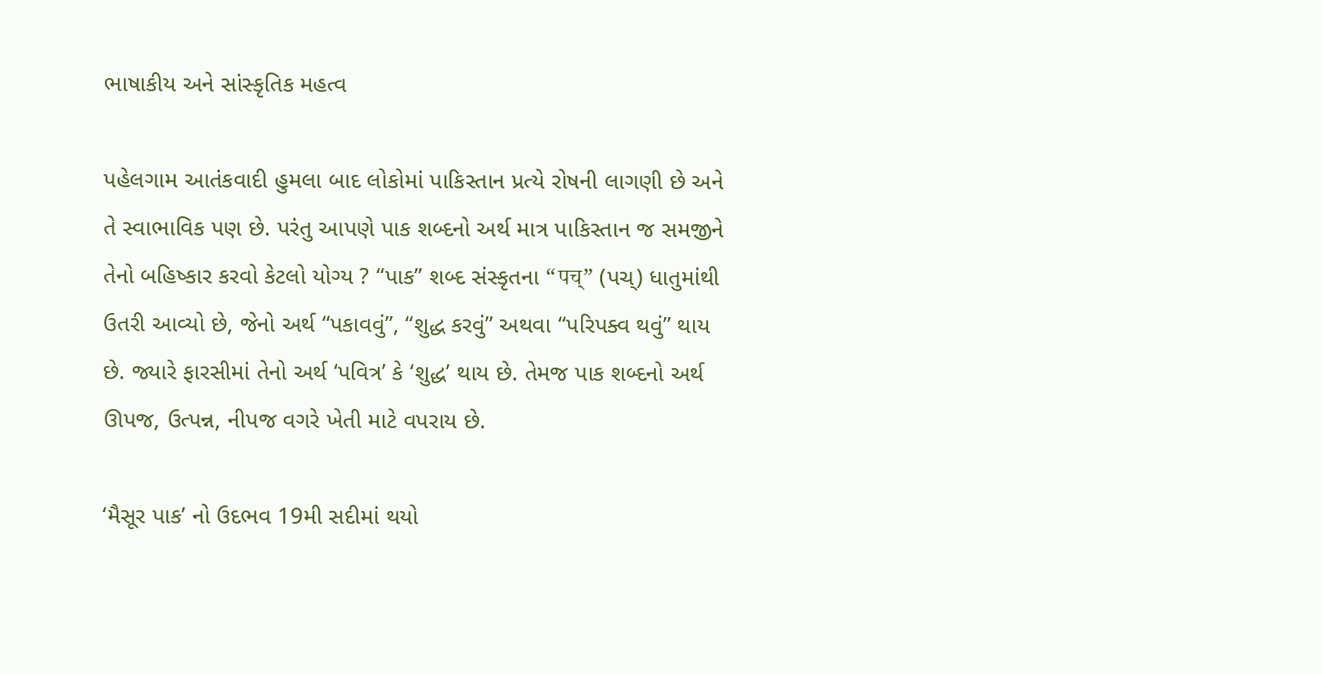ભાષાકીય અને સાંસ્કૃતિક મહત્વ

પહેલગામ આતંકવાદી હુમલા બાદ લોકોમાં પાકિસ્તાન પ્રત્યે રોષની લાગણી છે અને તે સ્વાભાવિક પણ છે. પરંતુ આપણે પાક શબ્દનો અર્થ માત્ર પાકિસ્તાન જ સમજીને તેનો બહિષ્કાર કરવો કેટલો યોગ્ય ? “પાક” શબ્દ સંસ્કૃતના “पच्” (પચ્) ધાતુમાંથી ઉતરી આવ્યો છે, જેનો અર્થ “પકાવવું”, “શુદ્ધ કરવું” અથવા “પરિપક્વ થવું” થાય છે. જ્યારે ફારસીમાં તેનો અર્થ ‘પવિત્ર’ કે ‘શુદ્ધ’ થાય છે. તેમજ પાક શબ્દનો અર્થ ઊપજ, ઉત્પન્ન, નીપજ વગરે ખેતી માટે વપરાય છે.

‘મૈસૂર પાક’ નો ઉદભવ 19મી સદીમાં થયો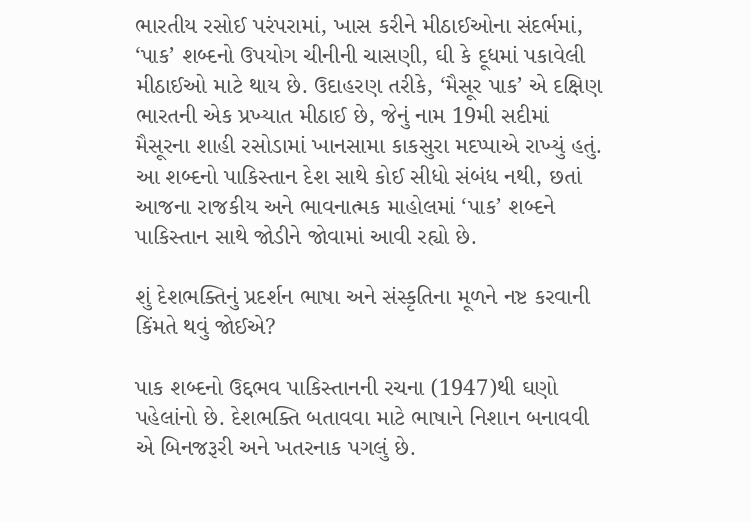ભારતીય રસોઈ પરંપરામાં, ખાસ કરીને મીઠાઈઓના સંદર્ભમાં, ‘પાક’ શબ્દનો ઉપયોગ ચીનીની ચાસણી, ઘી કે દૂધમાં પકાવેલી મીઠાઈઓ માટે થાય છે. ઉદાહરણ તરીકે, ‘મૈસૂર પાક’ એ દક્ષિણ ભારતની એક પ્રખ્યાત મીઠાઈ છે, જેનું નામ 19મી સદીમાં મૈસૂરના શાહી રસોડામાં ખાનસામા કાકસુરા મદપ્પાએ રાખ્યું હતું. આ શબ્દનો પાકિસ્તાન દેશ સાથે કોઈ સીધો સંબંધ નથી, છતાં આજના રાજકીય અને ભાવનાત્મક માહોલમાં ‘પાક’ શબ્દને પાકિસ્તાન સાથે જોડીને જોવામાં આવી રહ્યો છે.

શું દેશભક્તિનું પ્રદર્શન ભાષા અને સંસ્કૃતિના મૂળને નષ્ટ કરવાની કિંમતે થવું જોઈએ?

પાક શબ્દનો ઉદ્દભવ પાકિસ્તાનની રચના (1947)થી ઘણો પહેલાંનો છે. દેશભક્તિ બતાવવા માટે ભાષાને નિશાન બનાવવી એ બિનજરૂરી અને ખતરનાક પગલું છે.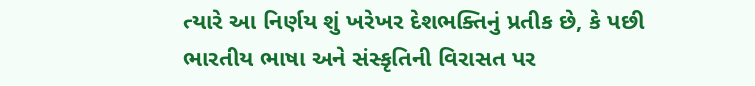ત્યારે આ નિર્ણય શું ખરેખર દેશભક્તિનું પ્રતીક છે, કે પછી ભારતીય ભાષા અને સંસ્કૃતિની વિરાસત પર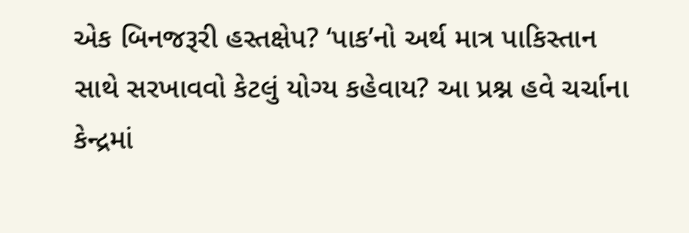એક બિનજરૂરી હસ્તક્ષેપ? ‘પાક’નો અર્થ માત્ર પાકિસ્તાન સાથે સરખાવવો કેટલું યોગ્ય કહેવાય? આ પ્રશ્ન હવે ચર્ચાના કેન્દ્રમાં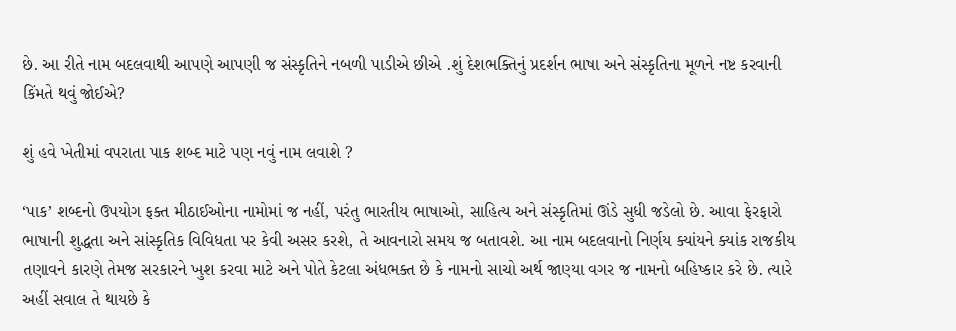છે. આ રીતે નામ બદલવાથી આપણે આપણી જ સંસ્કૃતિને નબળી પાડીએ છીએ .શું દેશભક્તિનું પ્રદર્શન ભાષા અને સંસ્કૃતિના મૂળને નષ્ટ કરવાની કિંમતે થવું જોઈએ?

શું હવે ખેતીમાં વપરાતા પાક શબ્દ માટે પણ નવું નામ લવાશે ?

‘પાક’ શબ્દનો ઉપયોગ ફક્ત મીઠાઈઓના નામોમાં જ નહીં, પરંતુ ભારતીય ભાષાઓ, સાહિત્ય અને સંસ્કૃતિમાં ઊંડે સુધી જડેલો છે. આવા ફેરફારો ભાષાની શુદ્ધતા અને સાંસ્કૃતિક વિવિધતા પર કેવી અસર કરશે, તે આવનારો સમય જ બતાવશે. આ નામ બદલવાનો નિર્ણય ક્યાંયને ક્યાંક રાજકીય તણાવને કારણે તેમજ સરકારને ખુશ કરવા માટે અને પોતે કેટલા અંધભક્ત છે કે નામનો સાચો અર્થ જાણ્યા વગર જ નામનો બહિષ્કાર કરે છે. ત્યારે અહીં સવાલ તે થાયછે કે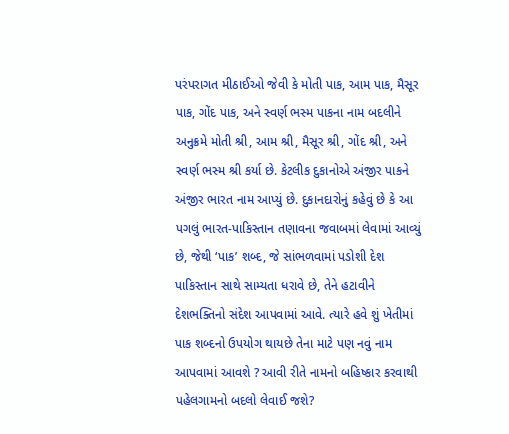પરંપરાગત મીઠાઈઓ જેવી કે મોતી પાક, આમ પાક, મૈસૂર પાક, ગોંદ પાક, અને સ્વર્ણ ભસ્મ પાકના નામ બદલીને અનુક્રમે મોતી શ્રી, આમ શ્રી, મૈસૂર શ્રી, ગોંદ શ્રી, અને સ્વર્ણ ભસ્મ શ્રી કર્યા છે. કેટલીક દુકાનોએ અંજીર પાકને અંજીર ભારત નામ આપ્યું છે. દુકાનદારોનું કહેવું છે કે આ પગલું ભારત-પાકિસ્તાન તણાવના જવાબમાં લેવામાં આવ્યું છે, જેથી ‘પાક’ શબ્દ, જે સાંભળવામાં પડોશી દેશ પાકિસ્તાન સાથે સામ્યતા ધરાવે છે, તેને હટાવીને દેશભક્તિનો સંદેશ આપવામાં આવે. ત્યારે હવે શું ખેતીમાં પાક શબ્દનો ઉપયોગ થાયછે તેના માટે પણ નવું નામ આપવામાં આવશે ? આવી રીતે નામનો બહિષ્કાર કરવાથી પહેલગામનો બદલો લેવાઈ જશે?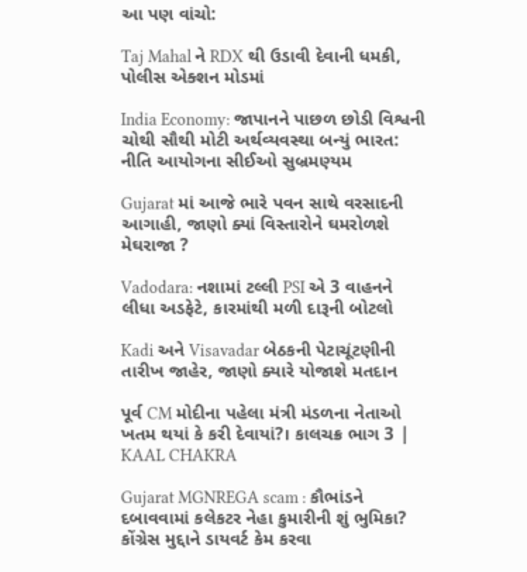આ પણ વાંચો:

Taj Mahal ને RDX થી ઉડાવી દેવાની ધમકી, પોલીસ એક્શન મોડમાં

India Economy: જાપાનને પાછળ છોડી વિશ્વની ચોથી સૌથી મોટી અર્થવ્યવસ્થા બન્યું ભારત: નીતિ આયોગના સીઈઓ સુબ્રમણ્યમ

Gujarat માં આજે ભારે પવન સાથે વરસાદની આગાહી, જાણો ક્યાં વિસ્તારોને ઘમરોળશે મેઘરાજા ?

Vadodara: નશામાં ટલ્લી PSI એ 3 વાહનને લીધા અડફેટે, કારમાંથી મળી દારૂની બોટલો

Kadi અને Visavadar બેઠકની પેટાચૂંટણીની તારીખ જાહેર, જાણો ક્યારે યોજાશે મતદાન

પૂર્વ CM મોદીના પહેલા મંત્રી મંડળના નેતાઓ ખતમ થયાં કે કરી દેવાયાં?। કાલચક્ર ભાગ 3 | KAAL CHAKRA

Gujarat MGNREGA scam : કૌભાંડને દબાવવામાં કલેકટર નેહા કુમારીની શું ભુમિકા? કોંગ્રેસ મુદ્દાને ડાયવર્ટ કેમ કરવા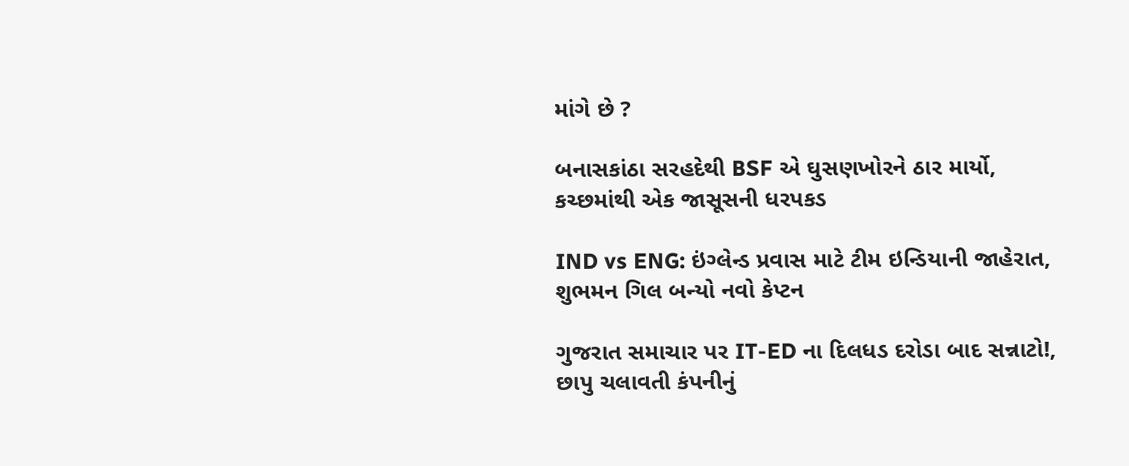માંગે છે ?

બનાસકાંઠા સરહદેથી BSF એ ઘુસણખોરને ઠાર માર્યો, કચ્છમાંથી એક જાસૂસની ધરપકડ

IND vs ENG: ઇંગ્લેન્ડ પ્રવાસ માટે ટીમ ઇન્ડિયાની જાહેરાત, શુભમન ગિલ બન્યો નવો કેપ્ટન

ગુજરાત સમાચાર પર IT-ED ના દિલધડ દરોડા બાદ સન્નાટો!, છાપુ ચલાવતી કંપનીનું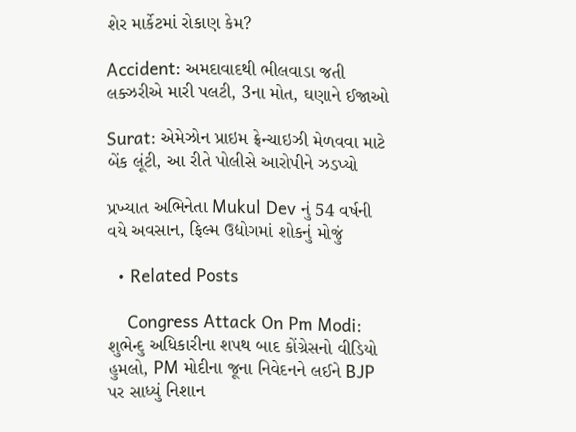શેર માર્કેટમાં રોકાણ કેમ?

Accident: અમદાવાદથી ભીલવાડા જતી લક્ઝરીએ મારી પલટી, 3ના મોત, ઘણાને ઈજાઓ

Surat: એમેઝોન પ્રાઇમ ફ્રેન્ચાઇઝી મેળવવા માટે બેંક લૂંટી, આ રીતે પોલીસે આરોપીને ઝડપ્યો

પ્રખ્યાત અભિનેતા Mukul Dev નું 54 વર્ષની વયે અવસાન, ફિલ્મ ઉદ્યોગમાં શોકનું મોજું

  • Related Posts

    Congress Attack On Pm Modi: શુભેન્દુ અધિકારીના શપથ બાદ કોંગ્રેસનો વીડિયો હુમલો, PM મોદીના જૂના નિવેદનને લઈને BJP પર સાધ્યું નિશાન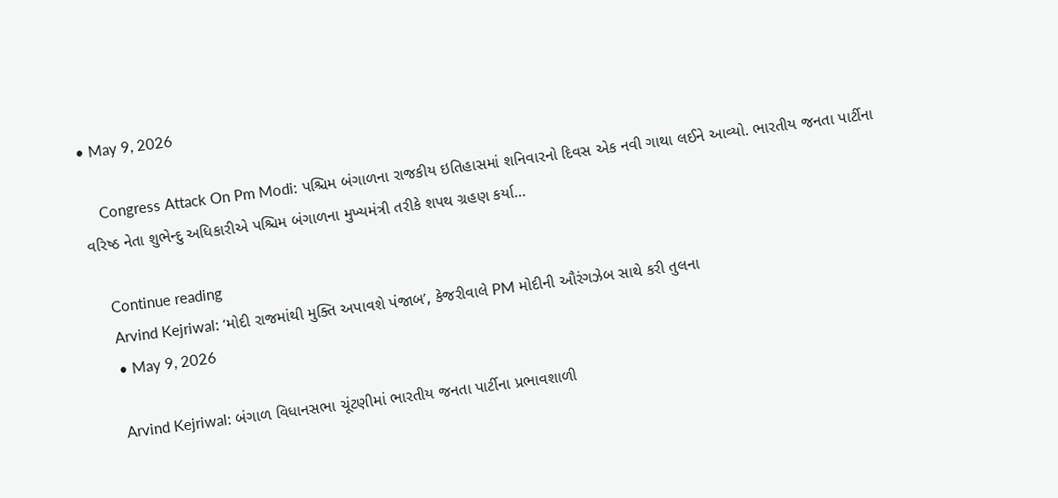• May 9, 2026

    Congress Attack On Pm Modi: પશ્ચિમ બંગાળના રાજકીય ઇતિહાસમાં શનિવારનો દિવસ એક નવી ગાથા લઈને આવ્યો. ભારતીય જનતા પાર્ટીના વરિષ્ઠ નેતા શુભેન્દુ અધિકારીએ પશ્ચિમ બંગાળના મુખ્યમંત્રી તરીકે શપથ ગ્રહણ કર્યા…

    Continue reading
    Arvind Kejriwal: ‘મોદી રાજમાંથી મુક્તિ અપાવશે પંજાબ’, કેજરીવાલે PM મોદીની ઔરંગઝેબ સાથે કરી તુલના
    • May 9, 2026

    Arvind Kejriwal: બંગાળ વિધાનસભા ચૂંટણીમાં ભારતીય જનતા પાર્ટીના પ્રભાવશાળી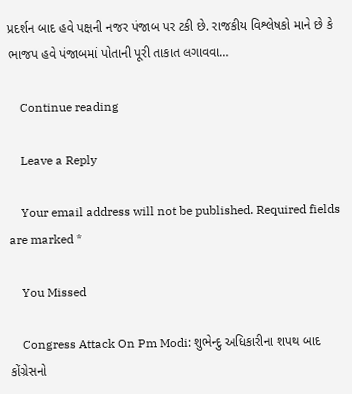પ્રદર્શન બાદ હવે પક્ષની નજર પંજાબ પર ટકી છે. રાજકીય વિશ્લેષકો માને છે કે ભાજપ હવે પંજાબમાં પોતાની પૂરી તાકાત લગાવવા…

    Continue reading

    Leave a Reply

    Your email address will not be published. Required fields are marked *

    You Missed

    Congress Attack On Pm Modi: શુભેન્દુ અધિકારીના શપથ બાદ કોંગ્રેસનો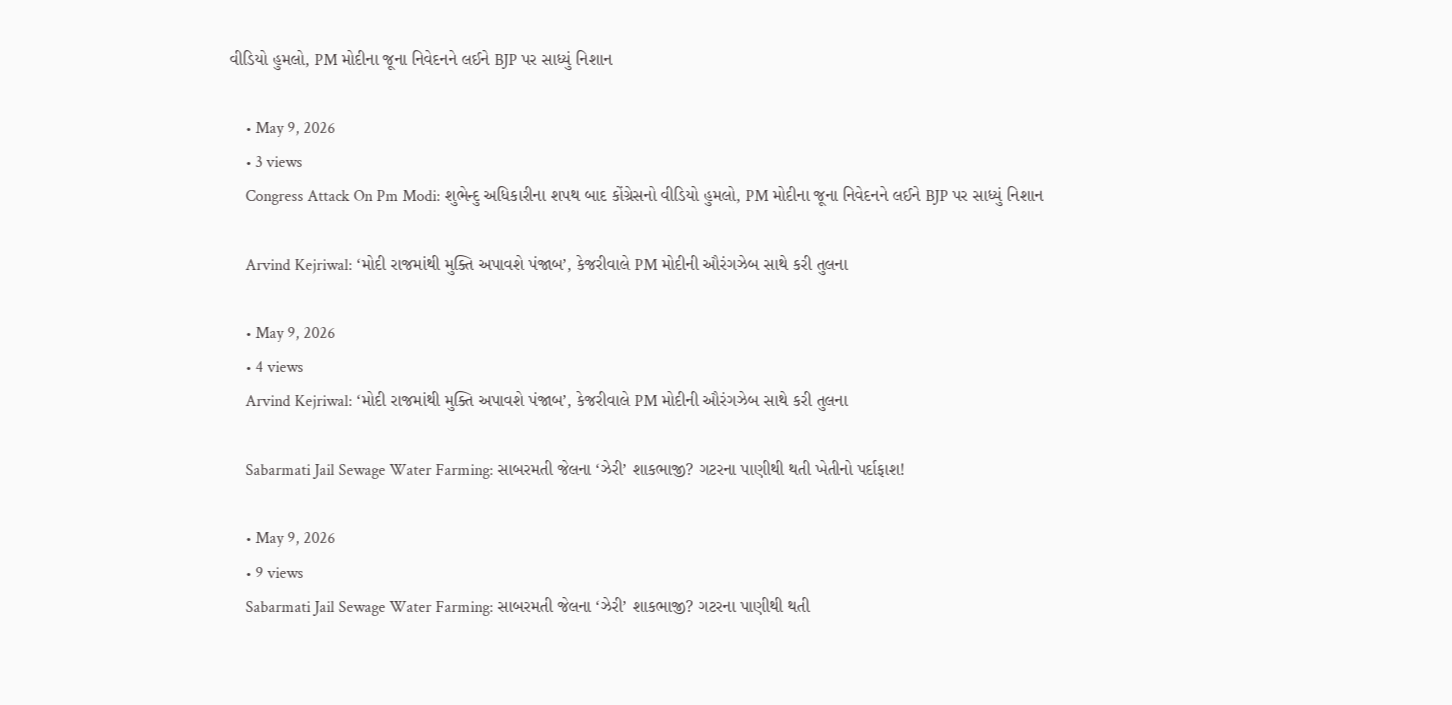વીડિયો હુમલો, PM મોદીના જૂના નિવેદનને લઈને BJP પર સાધ્યું નિશાન

    • May 9, 2026
    • 3 views
    Congress Attack On Pm Modi: શુભેન્દુ અધિકારીના શપથ બાદ કોંગ્રેસનો વીડિયો હુમલો, PM મોદીના જૂના નિવેદનને લઈને BJP પર સાધ્યું નિશાન

    Arvind Kejriwal: ‘મોદી રાજમાંથી મુક્તિ અપાવશે પંજાબ’, કેજરીવાલે PM મોદીની ઔરંગઝેબ સાથે કરી તુલના

    • May 9, 2026
    • 4 views
    Arvind Kejriwal: ‘મોદી રાજમાંથી મુક્તિ અપાવશે પંજાબ’, કેજરીવાલે PM મોદીની ઔરંગઝેબ સાથે કરી તુલના

    Sabarmati Jail Sewage Water Farming: સાબરમતી જેલના ‘ઝેરી’ શાકભાજી? ગટરના પાણીથી થતી ખેતીનો પર્દાફાશ!

    • May 9, 2026
    • 9 views
    Sabarmati Jail Sewage Water Farming: સાબરમતી જેલના ‘ઝેરી’ શાકભાજી? ગટરના પાણીથી થતી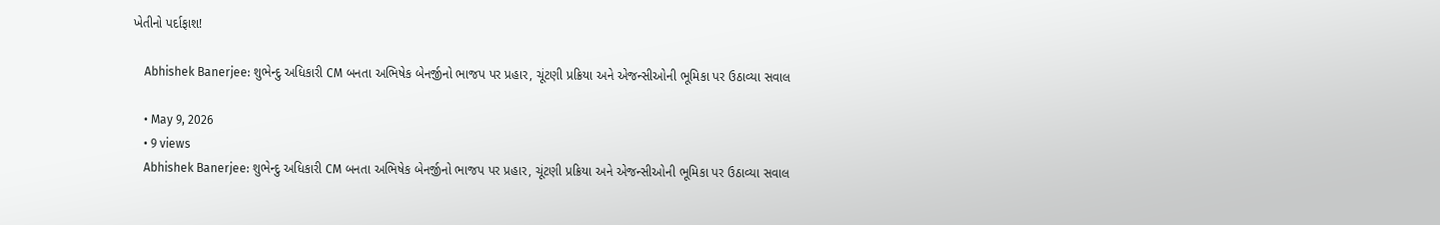ખેતીનો પર્દાફાશ!

    Abhishek Banerjee: શુભેન્દુ અધિકારી CM બનતા અભિષેક બેનર્જીનો ભાજપ પર પ્રહાર, ચૂંટણી પ્રક્રિયા અને એજન્સીઓની ભૂમિકા પર ઉઠાવ્યા સવાલ

    • May 9, 2026
    • 9 views
    Abhishek Banerjee: શુભેન્દુ અધિકારી CM બનતા અભિષેક બેનર્જીનો ભાજપ પર પ્રહાર, ચૂંટણી પ્રક્રિયા અને એજન્સીઓની ભૂમિકા પર ઉઠાવ્યા સવાલ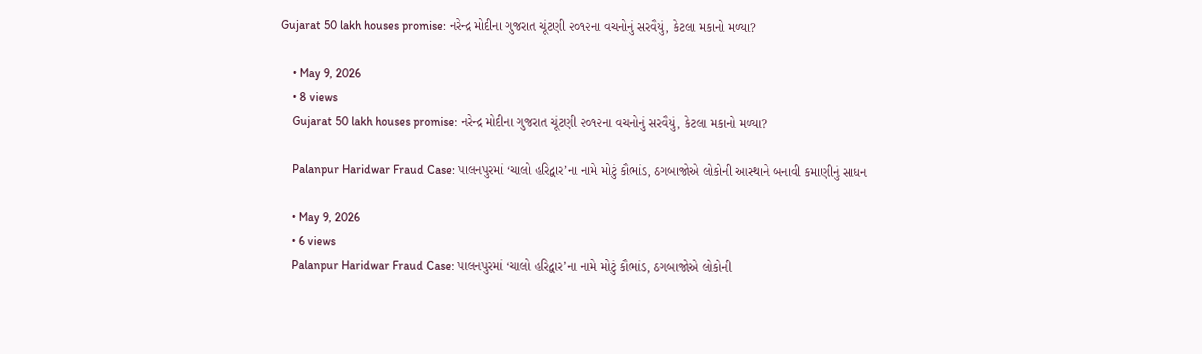Gujarat 50 lakh houses promise: નરેન્દ્ર મોદીના ગુજરાત ચૂંટણી ૨૦૧૨ના વચનોનું સરવૈયું, કેટલા મકાનો મળ્યા?

    • May 9, 2026
    • 8 views
    Gujarat 50 lakh houses promise: નરેન્દ્ર મોદીના ગુજરાત ચૂંટણી ૨૦૧૨ના વચનોનું સરવૈયું, કેટલા મકાનો મળ્યા?

    Palanpur Haridwar Fraud Case: પાલનપુરમાં ‘ચાલો હરિદ્વાર’ના નામે મોટું કૌભાંડ, ઠગબાજોએ લોકોની આસ્થાને બનાવી કમાણીનું સાધન

    • May 9, 2026
    • 6 views
    Palanpur Haridwar Fraud Case: પાલનપુરમાં ‘ચાલો હરિદ્વાર’ના નામે મોટું કૌભાંડ, ઠગબાજોએ લોકોની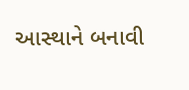આસ્થાને બનાવી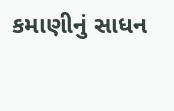કમાણીનું સાધન